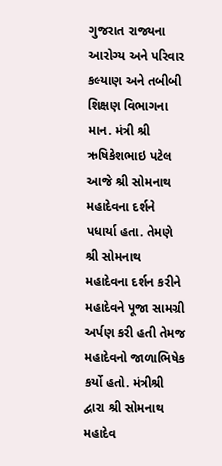ગુજરાત રાજ્યના આરોગ્ય અને પરિવાર કલ્યાણ અને તબીબી શિક્ષણ વિભાગના માન. મંત્રી શ્રી ઋષિકેશભાઇ પટેલ આજે શ્રી સોમનાથ મહાદેવના દર્શને પધાર્યા હતા. તેમણે શ્રી સોમનાથ મહાદેવના દર્શન કરીને મહાદેવને પૂજા સામગ્રી અર્પણ કરી હતી તેમજ મહાદેવનો જાળાભિષેક કર્યો હતો. મંત્રીશ્રી દ્વારા શ્રી સોમનાથ મહાદેવ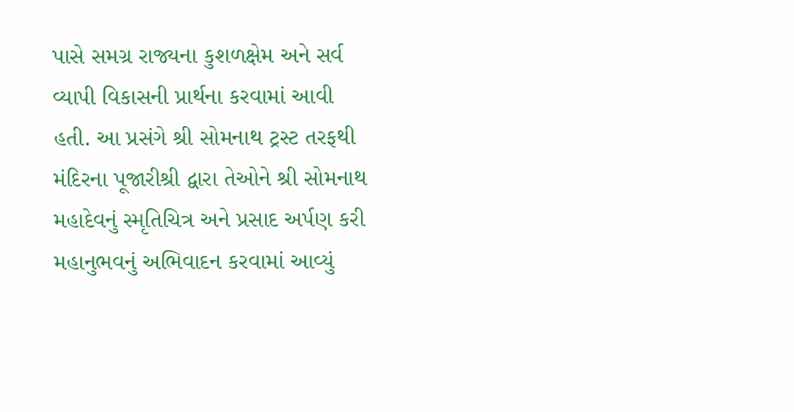પાસે સમગ્ર રાજ્યના કુશળક્ષેમ અને સર્વ વ્યાપી વિકાસની પ્રાર્થના કરવામાં આવી હતી. આ પ્રસંગે શ્રી સોમનાથ ટ્રસ્ટ તરફથી મંદિરના પૂજારીશ્રી દ્વારા તેઓને શ્રી સોમનાથ મહાદેવનું સ્મૃતિચિત્ર અને પ્રસાદ અર્પણ કરી મહાનુભવનું અભિવાદન કરવામાં આવ્યું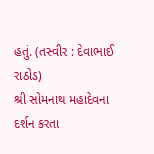હતું. (તસ્વીર : દેવાભાઈ રાઠોડ)
શ્રી સોમનાથ મહાદેવના દર્શન કરતા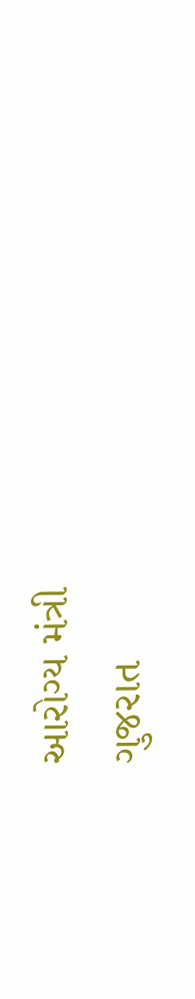આરોગ્ય મંત્રી
ગુજરાત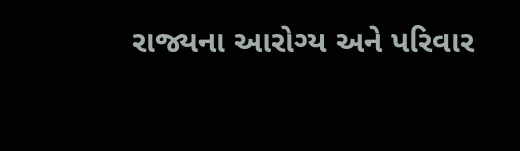રાજ્યના આરોગ્ય અને પરિવાર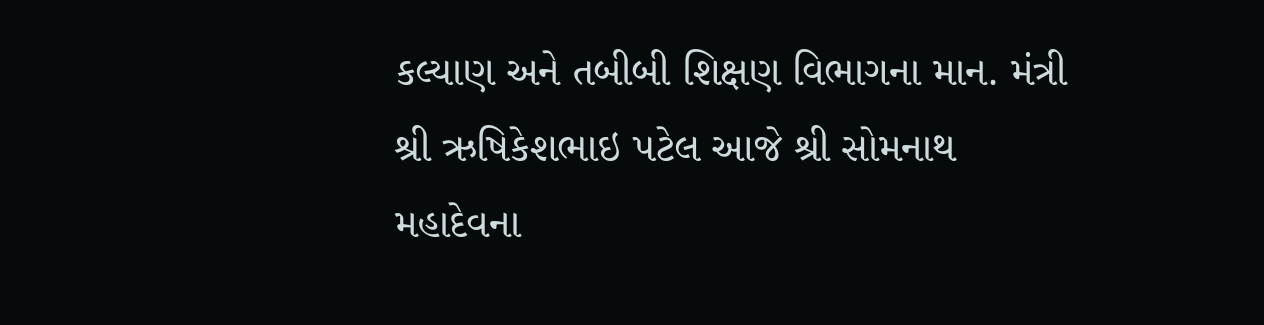કલ્યાણ અને તબીબી શિક્ષણ વિભાગના માન. મંત્રી શ્રી ઋષિકેશભાઇ પટેલ આજે શ્રી સોમનાથ મહાદેવના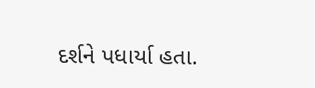દર્શને પધાર્યા હતા.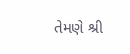તેમણે શ્રી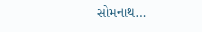સોમનાથ…